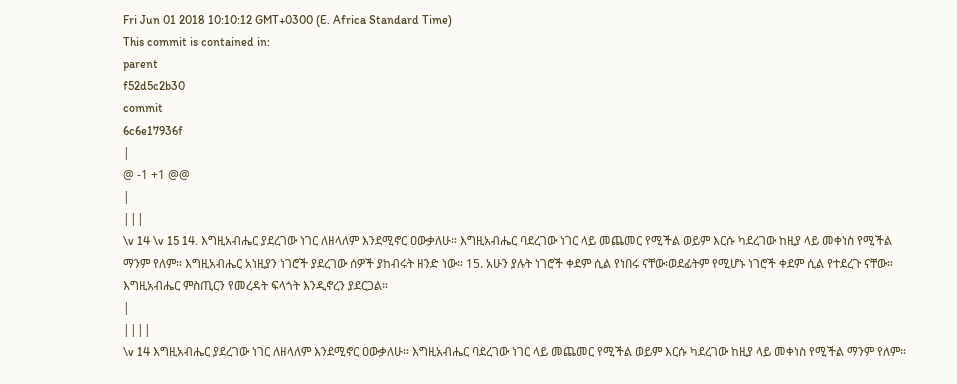Fri Jun 01 2018 10:10:12 GMT+0300 (E. Africa Standard Time)
This commit is contained in:
parent
f52d5c2b30
commit
6c6e17936f
|
@ -1 +1 @@
|
|||
\v 14 \v 15 14. እግዚአብሔር ያደረገው ነገር ለዘላለም እንደሚኖር ዐውቃለሁ። እግዚአብሔር ባደረገው ነገር ላይ መጨመር የሚችል ወይም እርሱ ካደረገው ከዚያ ላይ መቀነስ የሚችል ማንም የለም። እግዚአብሔር አነዚያን ነገሮች ያደረገው ሰዎች ያከብሩት ዘንድ ነው። 15. አሁን ያሉት ነገሮች ቀደም ሲል የነበሩ ናቸው፡ወደፊትም የሚሆኑ ነገሮች ቀደም ሲል የተደረጉ ናቸው። እግዚአብሔር ምስጢርን የመረዳት ፍላጎት እንዲኖረን ያደርጋል።
|
||||
\v 14 እግዚአብሔር ያደረገው ነገር ለዘላለም እንደሚኖር ዐውቃለሁ። እግዚአብሔር ባደረገው ነገር ላይ መጨመር የሚችል ወይም እርሱ ካደረገው ከዚያ ላይ መቀነስ የሚችል ማንም የለም።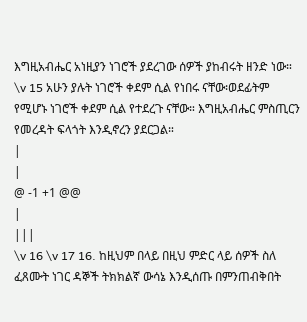እግዚአብሔር አነዚያን ነገሮች ያደረገው ሰዎች ያከብሩት ዘንድ ነው። \v 15 አሁን ያሉት ነገሮች ቀደም ሲል የነበሩ ናቸው፡ወደፊትም የሚሆኑ ነገሮች ቀደም ሲል የተደረጉ ናቸው። እግዚአብሔር ምስጢርን የመረዳት ፍላጎት እንዲኖረን ያደርጋል።
|
|
@ -1 +1 @@
|
|||
\v 16 \v 17 16. ከዚህም በላይ በዚህ ምድር ላይ ሰዎች ስለ ፈጸሙት ነገር ዳኞች ትክክልኛ ውሳኔ እንዲሰጡ በምንጠብቅበት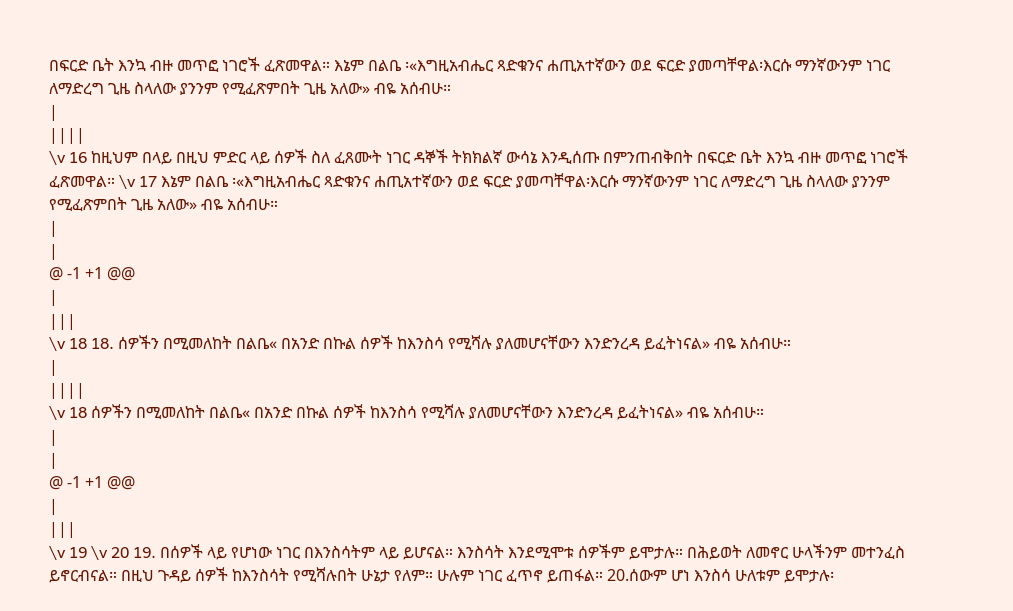በፍርድ ቤት እንኳ ብዙ መጥፎ ነገሮች ፈጽመዋል። እኔም በልቤ ፡«እግዚአብሔር ጻድቁንና ሐጢአተኛውን ወደ ፍርድ ያመጣቸዋል፡እርሱ ማንኛውንም ነገር ለማድረግ ጊዜ ስላለው ያንንም የሚፈጽምበት ጊዜ አለው» ብዬ አሰብሁ።
|
||||
\v 16 ከዚህም በላይ በዚህ ምድር ላይ ሰዎች ስለ ፈጸሙት ነገር ዳኞች ትክክልኛ ውሳኔ እንዲሰጡ በምንጠብቅበት በፍርድ ቤት እንኳ ብዙ መጥፎ ነገሮች ፈጽመዋል። \v 17 እኔም በልቤ ፡«እግዚአብሔር ጻድቁንና ሐጢአተኛውን ወደ ፍርድ ያመጣቸዋል፡እርሱ ማንኛውንም ነገር ለማድረግ ጊዜ ስላለው ያንንም የሚፈጽምበት ጊዜ አለው» ብዬ አሰብሁ።
|
|
@ -1 +1 @@
|
|||
\v 18 18. ሰዎችን በሚመለከት በልቤ« በአንድ በኩል ሰዎች ከእንስሳ የሚሻሉ ያለመሆናቸውን እንድንረዳ ይፈትነናል» ብዬ አሰብሁ።
|
||||
\v 18 ሰዎችን በሚመለከት በልቤ« በአንድ በኩል ሰዎች ከእንስሳ የሚሻሉ ያለመሆናቸውን እንድንረዳ ይፈትነናል» ብዬ አሰብሁ።
|
|
@ -1 +1 @@
|
|||
\v 19 \v 20 19. በሰዎች ላይ የሆነው ነገር በእንስሳትም ላይ ይሆናል። እንስሳት እንደሚሞቱ ሰዎችም ይሞታሉ። በሕይወት ለመኖር ሁላችንም መተንፈስ ይኖርብናል። በዚህ ጉዳይ ሰዎች ከእንስሳት የሚሻሉበት ሁኔታ የለም። ሁሉም ነገር ፈጥኖ ይጠፋል። 20.ሰውም ሆነ እንስሳ ሁለቱም ይሞታሉ፡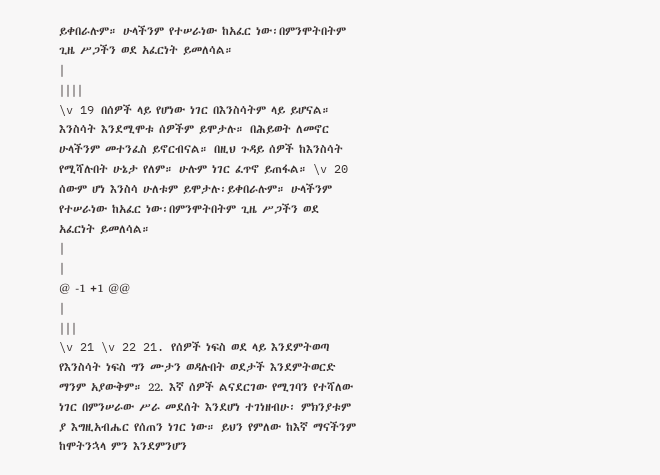ይቀበራሉም። ሁላችንም የተሠራነው ከአፈር ነው፡በምንሞትበትም ጊዜ ሥጋችን ወደ አፈርነት ይመለሳል።
|
||||
\v 19 በሰዎች ላይ የሆነው ነገር በእንስሳትም ላይ ይሆናል። እንስሳት እንደሚሞቱ ሰዎችም ይሞታሉ። በሕይወት ለመኖር ሁላችንም መተንፈስ ይኖርብናል። በዚህ ጉዳይ ሰዎች ከእንስሳት የሚሻሉበት ሁኔታ የለም። ሁሉም ነገር ፈጥኖ ይጠፋል። \v 20 ሰውም ሆነ እንስሳ ሁለቱም ይሞታሉ፡ይቀበራሉም። ሁላችንም የተሠራነው ከአፈር ነው፡በምንሞትበትም ጊዜ ሥጋችን ወደ አፈርነት ይመለሳል።
|
|
@ -1 +1 @@
|
|||
\v 21 \v 22 21. የሰዎች ነፍስ ወደ ላይ እንደምትወጣ የእንስሳት ነፍስ ግን ሙታን ወዳሉበት ወደታች እንደምትወርድ ማንም አያውቅም። 22. እኛ ሰዎች ልናደርገው የሚገባን የተሻለው ነገር በምንሠራው ሥራ መደሰት እንደሆነ ተገነዘብሁ፡ ምክንያቱም ያ እግዚአብሔር የሰጠን ነገር ነው። ይህን የምለው ከእኛ ማናችንም ከሞትንኋላ ምን እንደምንሆን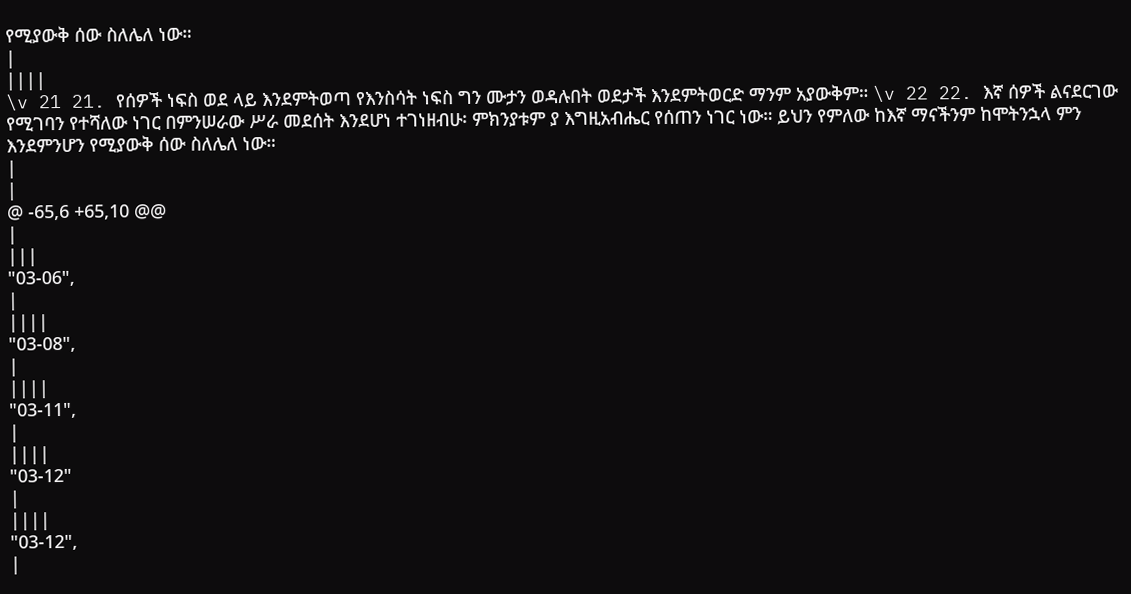የሚያውቅ ሰው ስለሌለ ነው።
|
||||
\v 21 21. የሰዎች ነፍስ ወደ ላይ እንደምትወጣ የእንስሳት ነፍስ ግን ሙታን ወዳሉበት ወደታች እንደምትወርድ ማንም አያውቅም። \v 22 22. እኛ ሰዎች ልናደርገው የሚገባን የተሻለው ነገር በምንሠራው ሥራ መደሰት እንደሆነ ተገነዘብሁ፡ ምክንያቱም ያ እግዚአብሔር የሰጠን ነገር ነው። ይህን የምለው ከእኛ ማናችንም ከሞትንኋላ ምን እንደምንሆን የሚያውቅ ሰው ስለሌለ ነው።
|
|
@ -65,6 +65,10 @@
|
|||
"03-06",
|
||||
"03-08",
|
||||
"03-11",
|
||||
"03-12"
|
||||
"03-12",
|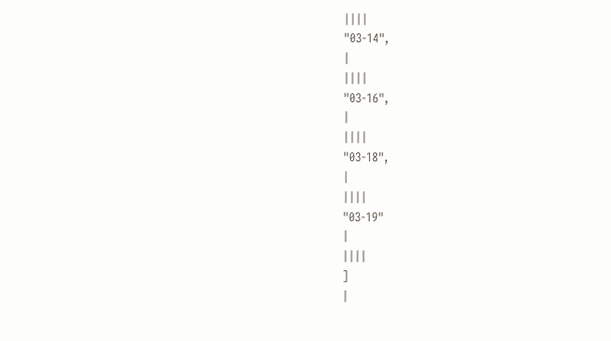||||
"03-14",
|
||||
"03-16",
|
||||
"03-18",
|
||||
"03-19"
|
||||
]
|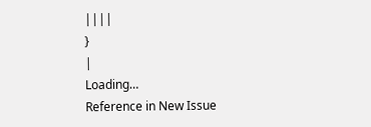||||
}
|
Loading…
Reference in New Issue